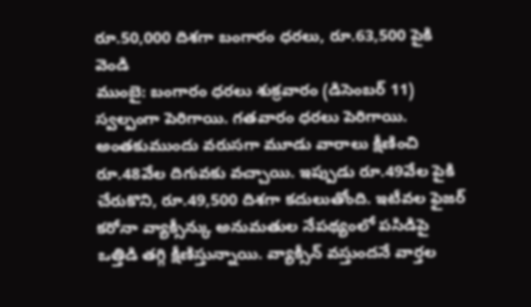రూ.50,000 దిశగా బంగారం ధరలు, రూ.63,500 పైకి వెండి
ముంబై: బంగారం ధరలు శుక్రవారం (డిసెంబర్ 11) స్వల్పంగా పెరిగాయి. గతవారం ధరలు పెరిగాయి. అంతకుముందు వరుసగా మూడు వారాలు క్షీణించి రూ.48వేల దిగువకు వచ్చాయి. ఇప్పుడు రూ.49వేల పైకి చేరుకొని, రూ.49,500 దిశగా కదులుతోంది. ఇటీవల ఫైజర్ కరోనా వ్యాక్సీన్కు అనుమతుల నేపథ్యంలో పసిడిపై ఒత్తిడి తగ్గి క్షీణిస్తున్నాయి. వ్యాక్సీన్ వస్తుందనే వార్తల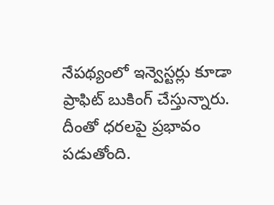నేపథ్యంలో ఇన్వెస్టర్లు కూడా ప్రాఫిట్ బుకింగ్ చేస్తున్నారు. దీంతో ధరలపై ప్రభావం పడుతోంది.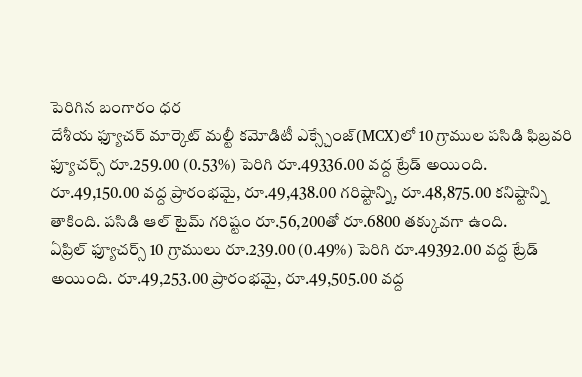పెరిగిన బంగారం ధర
దేశీయ ఫ్యూచర్ మార్కెట్ మల్టీ కమోడిటీ ఎక్స్చేంజ్(MCX)లో 10 గ్రాముల పసిడి ఫిబ్రవరి ఫ్యూచర్స్ రూ.259.00 (0.53%) పెరిగి రూ.49336.00 వద్ద ట్రేడ్ అయింది. రూ.49,150.00 వద్ద ప్రారంభమై, రూ.49,438.00 గరిష్టాన్ని, రూ.48,875.00 కనిష్టాన్ని తాకింది. పసిడి ఆల్ టైమ్ గరిష్టం రూ.56,200తో రూ.6800 తక్కువగా ఉంది.
ఏప్రిల్ ఫ్యూచర్స్ 10 గ్రాములు రూ.239.00 (0.49%) పెరిగి రూ.49392.00 వద్ద ట్రేడ్ అయింది. రూ.49,253.00 ప్రారంభమై, రూ.49,505.00 వద్ద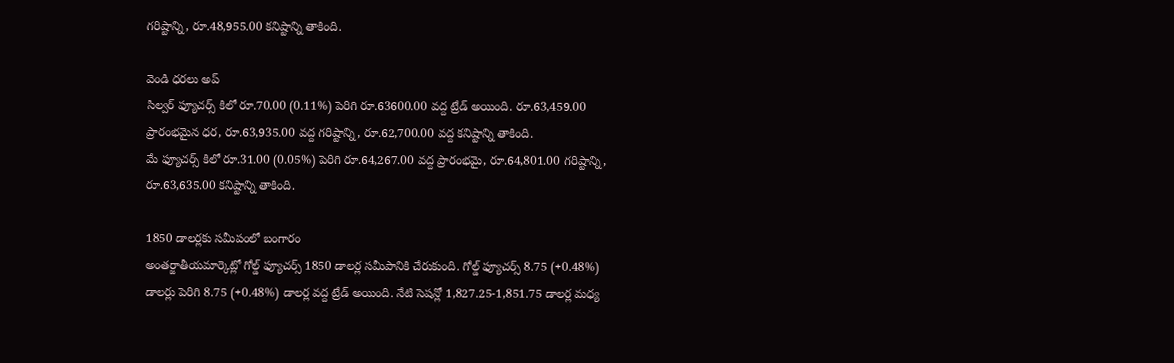గరిష్టాన్ని, రూ.48,955.00 కనిష్టాన్ని తాకింది.

వెండి ధరలు అప్
సిల్వర్ ఫ్యూచర్స్ కిలో రూ.70.00 (0.11%) పెరిగి రూ.63600.00 వద్ద ట్రేడ్ అయింది. రూ.63,459.00 ప్రారంభమైన ధర, రూ.63,935.00 వద్ద గరిష్టాన్ని, రూ.62,700.00 వద్ద కనిష్టాన్ని తాకింది.
మే ఫ్యూచర్స్ కిలో రూ.31.00 (0.05%) పెరిగి రూ.64,267.00 వద్ద ప్రారంభమై, రూ.64,801.00 గరిష్టాన్ని, రూ.63,635.00 కనిష్టాన్ని తాకింది.

1850 డాలర్లకు సమీపంలో బంగారం
అంతర్జాతీయమార్కెట్లో గోల్డ్ ఫ్యూచర్స్ 1850 డాలర్ల సమీపానికి చేరుకుంది. గోల్డ్ ఫ్యూచర్స్ 8.75 (+0.48%) డాలర్లు పెరిగి 8.75 (+0.48%) డాలర్ల వద్ద ట్రేడ్ అయింది. నేటి సెషన్లో 1,827.25-1,851.75 డాలర్ల మధ్య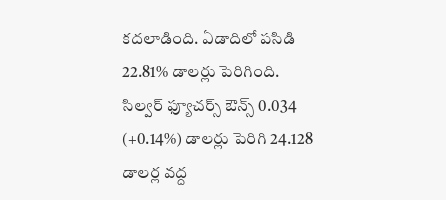కదలాడింది. ఏడాదిలో పసిడి 22.81% డాలర్లు పెరిగింది.
సిల్వర్ ఫ్యూచర్స్ ఔన్స్ 0.034 (+0.14%) డాలర్లు పెరిగి 24.128 డాలర్ల వద్ద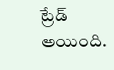ట్రేడ్ అయింది.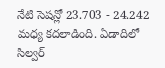నేటి సెషన్లో 23.703 - 24.242 మధ్య కదలాడింది. ఏడాదిలో సిల్వర్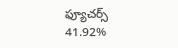ఫ్యూచర్స్ 41.92%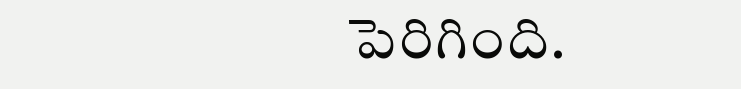పెరిగింది.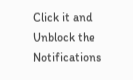Click it and Unblock the Notifications